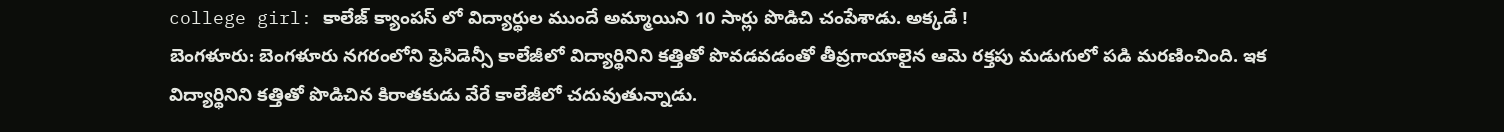college girl: కాలేజ్ క్యాంపస్ లో విద్యార్థుల ముందే అమ్మాయిని 10 సార్లు పొడిచి చంపేశాడు. అక్కడే !
బెంగళూరు: బెంగళూరు నగరంలోని ప్రెసిడెన్సీ కాలేజీలో విద్యార్థినిని కత్తితో పొవడవడంతో తీవ్రగాయాలైన ఆమె రక్తపు మడుగులో పడి మరణించింది. ఇక విద్యార్థినిని కత్తితో పొడిచిన కిరాతకుడు వేరే కాలేజీలో చదువుతున్నాడు.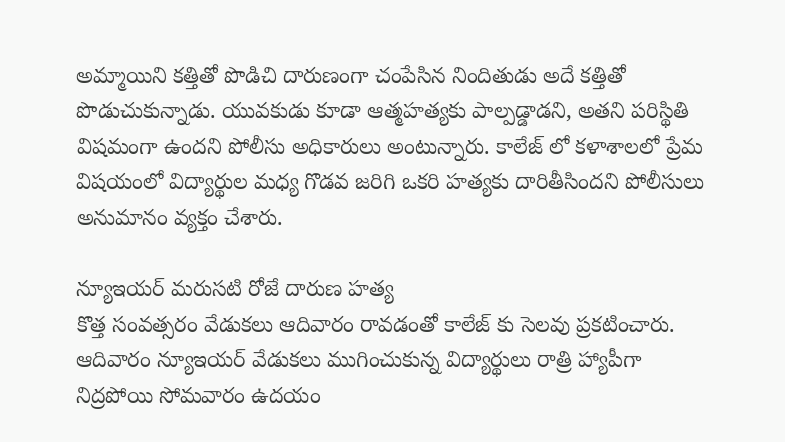అమ్మాయిని కత్తితో పొడిచి దారుణంగా చంపేసిన నిందితుడు అదే కత్తితో పొడుచుకున్నాడు. యువకుడు కూడా ఆత్మహత్యకు పాల్పడ్డాడని, అతని పరిస్థితి విషమంగా ఉందని పోలీసు అధికారులు అంటున్నారు. కాలేజ్ లో కళాశాలలో ప్రేమ విషయంలో విద్యార్థుల మధ్య గొడవ జరిగి ఒకరి హత్యకు దారితీసిందని పోలీసులు అనుమానం వ్యక్తం చేశారు.

న్యూఇయర్ మరుసటి రోజే దారుణ హత్య
కొత్త సంవత్సరం వేడుకలు ఆదివారం రావడంతో కాలేజ్ కు సెలవు ప్రకటించారు. ఆదివారం న్యూఇయర్ వేడుకలు ముగించుకున్న విద్యార్థులు రాత్రి హ్యాపీగా నిద్రపోయి సోమవారం ఉదయం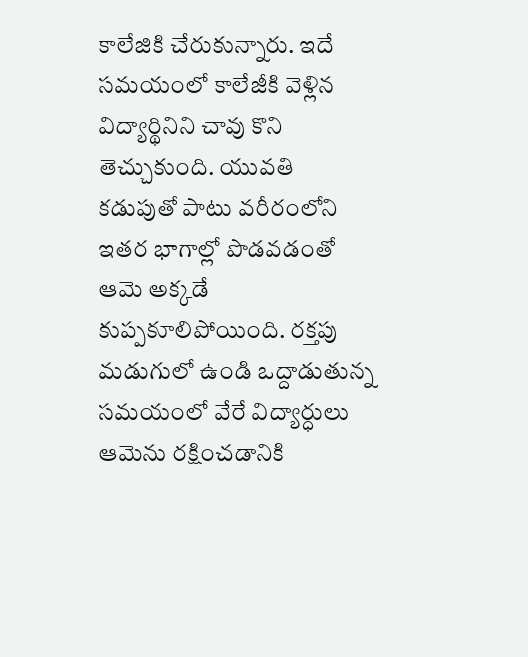కాలేజికి చేరుకున్నారు. ఇదే సమయంలో కాలేజీకి వెళ్లిన విద్యార్థినిని చావు కొని తెచ్చుకుంది. యువతి కడుపుతో పాటు వరీరంలోని ఇతర భాగాల్లో పొడవడంతో ఆమె అక్కడే కుప్పకూలిపోయింది. రక్తపు మడుగులో ఉండి ఒద్దాడుతున్న సమయంలో వేరే విద్యార్ధులు ఆమెను రక్షించడానికి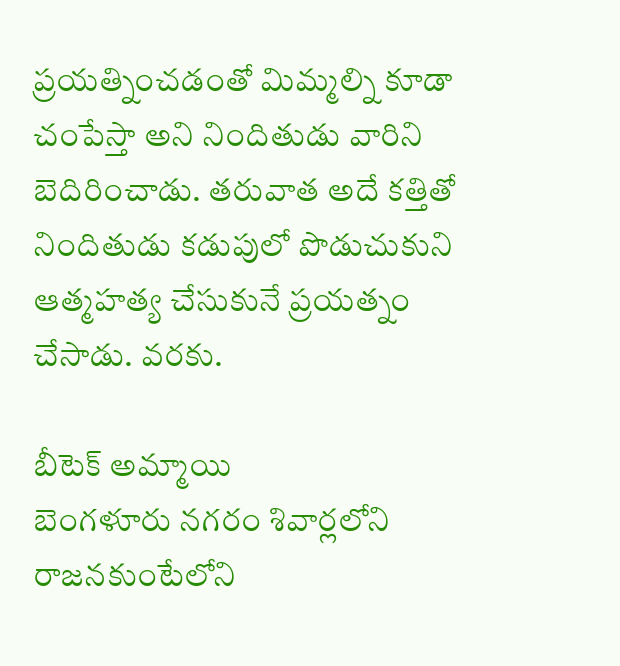ప్రయత్నించడంతో మిమ్మల్ని కూడా చంపేస్తా అని నిందితుడు వారిని బెదిరించాడు. తరువాత అదే కత్తితో నిందితుడు కడుపులో పొడుచుకుని ఆత్మహత్య చేసుకునే ప్రయత్నం చేసాడు. వరకు.

బీటెక్ అమ్మాయి
బెంగళూరు నగరం శివార్లలోని రాజనకుంటేలోని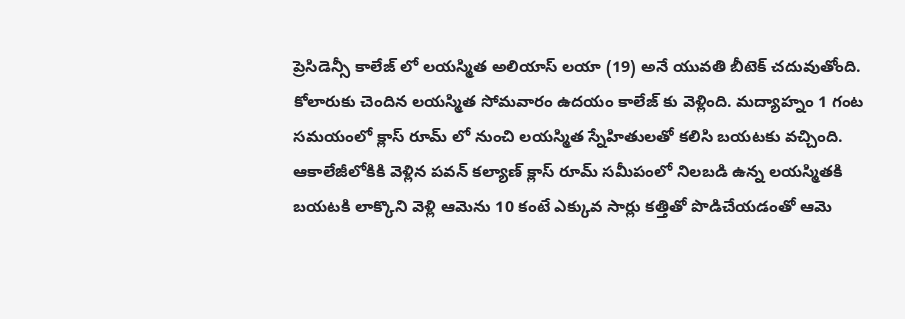ప్రెసిడెన్సీ కాలేజ్ లో లయస్మిత అలియాస్ లయా (19) అనే యువతి బీటెక్ చదువుతోంది. కోలారుకు చెందిన లయస్మిత సోమవారం ఉదయం కాలేజ్ కు వెళ్లింది. మద్యాహ్నం 1 గంట సమయంలో క్లాస్ రూమ్ లో నుంచి లయస్మిత స్నేహితులతో కలిసి బయటకు వచ్చింది. ఆకాలేజీలోకికి వెళ్లిన పవన్ కల్యాణ్ క్లాస్ రూమ్ సమీపంలో నిలబడి ఉన్న లయస్మితకి బయటకి లాక్కొని వెళ్లి ఆమెను 10 కంటే ఎక్కువ సార్లు కత్తితో పొడిచేయడంతో ఆమె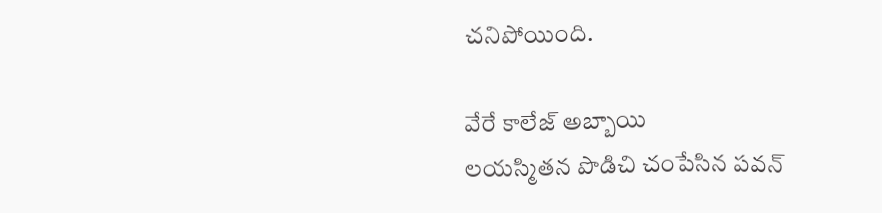చనిపోయింది.

వేరే కాలేజ్ అబ్బాయి
లయస్మితన పొడిచి చంపేసిన పవన్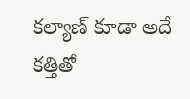కల్యాణ్ కూడా అదే కత్తితో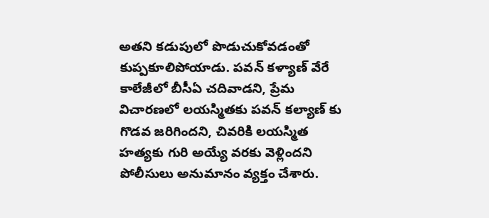అతని కడుపులో పొడుచుకోవడంతో కుప్పకూలిపోయాడు. పవన్ కళ్యాణ్ వేరే కాలేజీలో బీసీఏ చదివాడని, ప్రేమ విచారణలో లయస్మితకు పవన్ కల్యాణ్ కు గొడవ జరిగిందని, చివరికి లయస్మిత హత్యకు గురి అయ్యే వరకు వెళ్లిందని పోలీసులు అనుమానం వ్యక్తం చేశారు.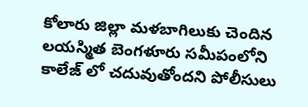కోలారు జిల్లా మళబాగిలుకు చెందిన లయస్మిత బెంగళూరు సమీపంలోని కాలేజ్ లో చదువుతోందని పోలీసులు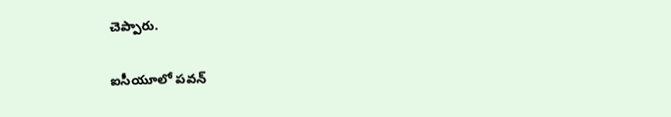చెప్పారు.

ఐసీయూలో పవన్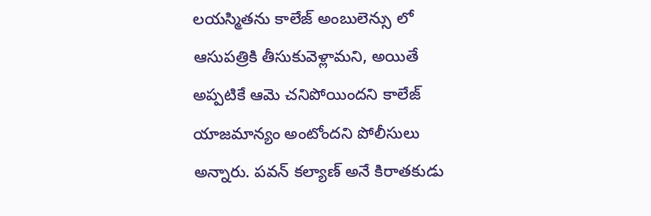లయస్మితను కాలేజ్ అంబులెన్సు లో ఆసుపత్రికి తీసుకువెళ్లామని, అయితే అప్పటికే ఆమె చనిపోయిందని కాలేజ్ యాజమాన్యం అంటోందని పోలీసులు అన్నారు. పవన్ కల్యాణ్ అనే కిరాతకుడు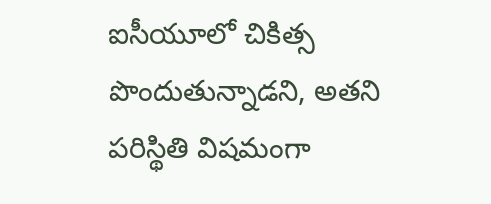ఐసీయూలో చికిత్స పొందుతున్నాడని, అతని పరిస్థితి విషమంగా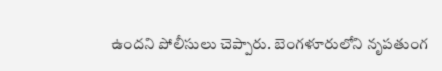ఉందని పోలీసులు చెప్పారు. బెంగళూరులోని నృపతుంగ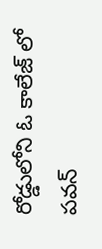రోడ్డులోని ఓ కాలేజ్ లో పవన్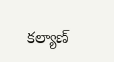కల్యాణ్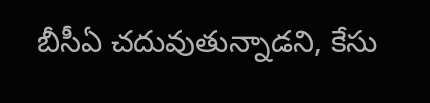బీసీఏ చదువుతున్నాడని, కేసు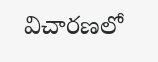విచారణలో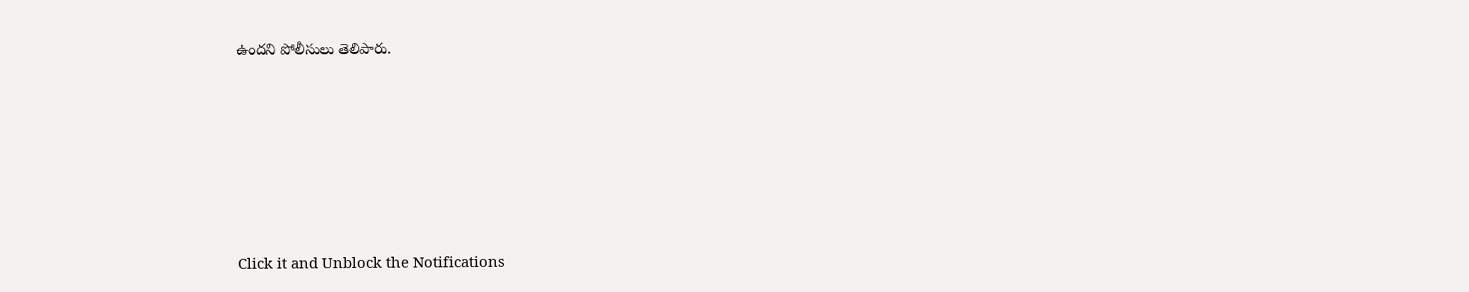ఉందని పోలీసులు తెలిపారు.












Click it and Unblock the Notifications